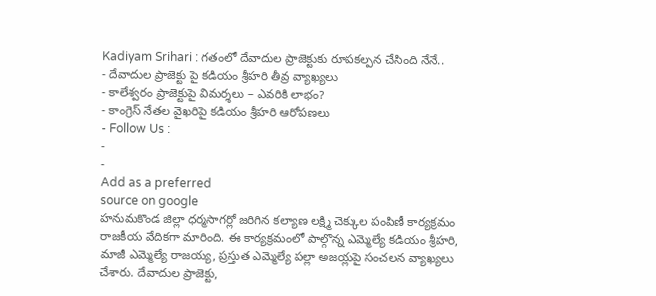Kadiyam Srihari : గతంలో దేవాదుల ప్రాజెక్టుకు రూపకల్పన చేసింది నేనే..
- దేవాదుల ప్రాజెక్టు పై కడియం శ్రీహరి తీవ్ర వ్యాఖ్యలు
- కాలేశ్వరం ప్రాజెక్టుపై విమర్శలు – ఎవరికి లాభం?
- కాంగ్రెస్ నేతల వైఖరిపై కడియం శ్రీహరి ఆరోపణలు
- Follow Us :
-
-
Add as a preferred
source on google
హనుమకొండ జిల్లా ధర్మసాగర్లో జరిగిన కల్యాణ లక్ష్మి చెక్కుల పంపిణీ కార్యక్రమం రాజకీయ వేదికగా మారింది. ఈ కార్యక్రమంలో పాల్గొన్న ఎమ్మెల్యే కడియం శ్రీహరి, మాజీ ఎమ్మెల్యే రాజయ్య, ప్రస్తుత ఎమ్మెల్యే పల్లా అజయ్లపై సంచలన వ్యాఖ్యలు చేశారు. దేవాదుల ప్రాజెక్టు,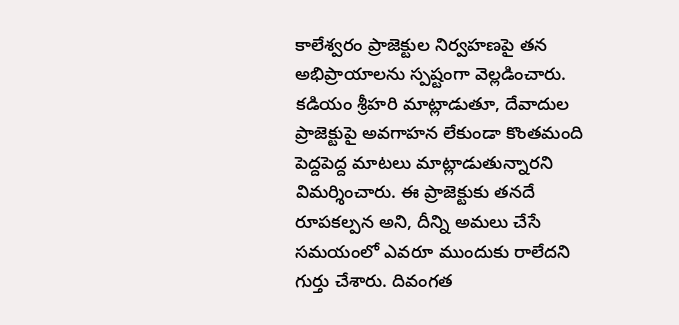కాలేశ్వరం ప్రాజెక్టుల నిర్వహణపై తన అభిప్రాయాలను స్పష్టంగా వెల్లడించారు.
కడియం శ్రీహరి మాట్లాడుతూ, దేవాదుల ప్రాజెక్టుపై అవగాహన లేకుండా కొంతమంది పెద్దపెద్ద మాటలు మాట్లాడుతున్నారని విమర్శించారు. ఈ ప్రాజెక్టుకు తనదే రూపకల్పన అని, దీన్ని అమలు చేసే సమయంలో ఎవరూ ముందుకు రాలేదని గుర్తు చేశారు. దివంగత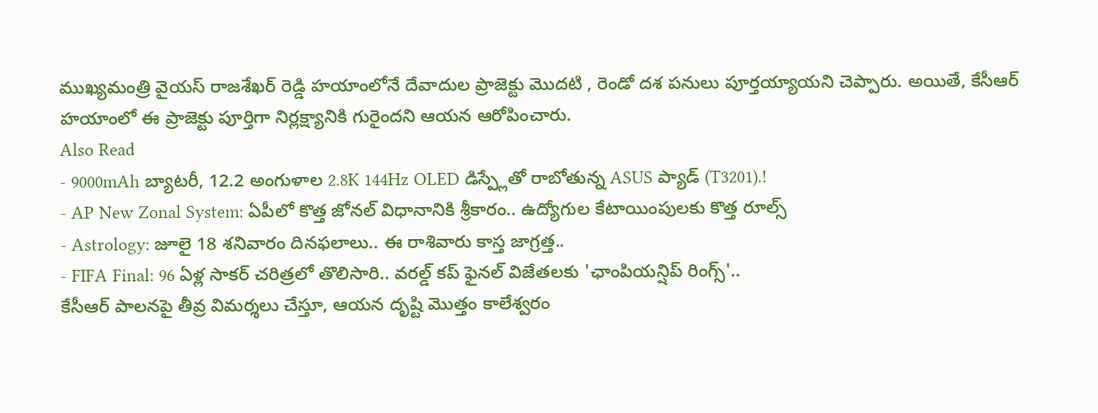ముఖ్యమంత్రి వైయస్ రాజశేఖర్ రెడ్డి హయాంలోనే దేవాదుల ప్రాజెక్టు మొదటి , రెండో దశ పనులు పూర్తయ్యాయని చెప్పారు. అయితే, కేసీఆర్ హయాంలో ఈ ప్రాజెక్టు పూర్తిగా నిర్లక్ష్యానికి గురైందని ఆయన ఆరోపించారు.
Also Read
- 9000mAh బ్యాటరీ, 12.2 అంగుళాల 2.8K 144Hz OLED డిస్ప్లేతో రాబోతున్న ASUS ప్యాడ్ (T3201).!
- AP New Zonal System: ఏపీలో కొత్త జోనల్ విధానానికి శ్రీకారం.. ఉద్యోగుల కేటాయింపులకు కొత్త రూల్స్
- Astrology: జూలై 18 శనివారం దినఫలాలు.. ఈ రాశివారు కాస్త జాగ్రత్త..
- FIFA Final: 96 ఏళ్ల సాకర్ చరిత్రలో తొలిసారి.. వరల్డ్ కప్ ఫైనల్ విజేతలకు 'ఛాంపియన్షిప్ రింగ్స్'..
కేసీఆర్ పాలనపై తీవ్ర విమర్శలు చేస్తూ, ఆయన దృష్టి మొత్తం కాలేశ్వరం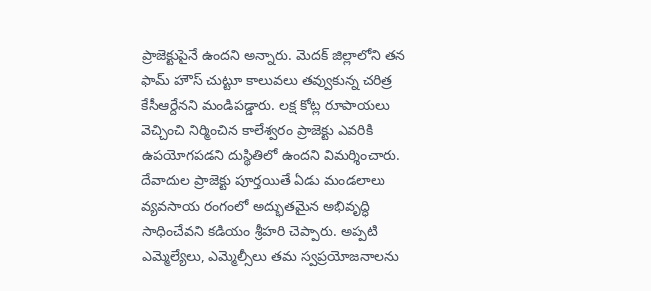ప్రాజెక్టుపైనే ఉందని అన్నారు. మెదక్ జిల్లాలోని తన ఫామ్ హౌస్ చుట్టూ కాలువలు తవ్వుకున్న చరిత్ర కేసీఆర్దేనని మండిపడ్డారు. లక్ష కోట్ల రూపాయలు వెచ్చించి నిర్మించిన కాలేశ్వరం ప్రాజెక్టు ఎవరికి ఉపయోగపడని దుస్థితిలో ఉందని విమర్శించారు.
దేవాదుల ప్రాజెక్టు పూర్తయితే ఏడు మండలాలు వ్యవసాయ రంగంలో అద్భుతమైన అభివృద్ధి సాధించేవని కడియం శ్రీహరి చెప్పారు. అప్పటి ఎమ్మెల్యేలు, ఎమ్మెల్సీలు తమ స్వప్రయోజనాలను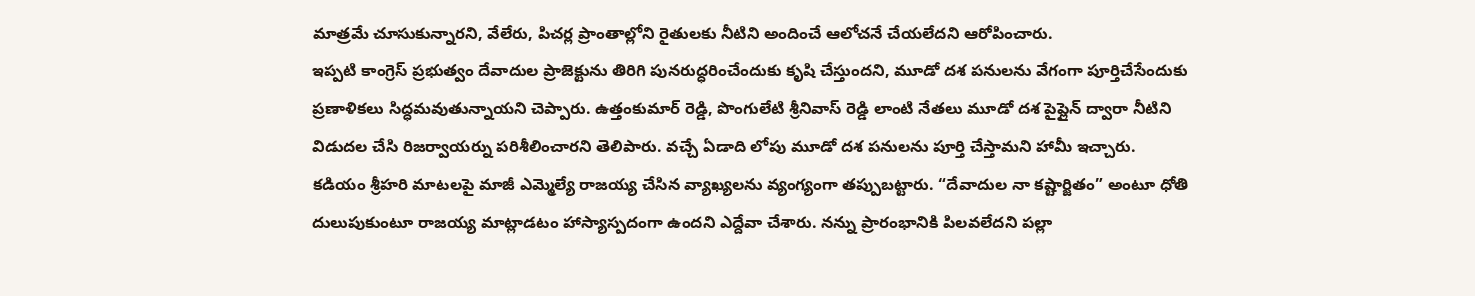మాత్రమే చూసుకున్నారని, వేలేరు, పిచర్ల ప్రాంతాల్లోని రైతులకు నీటిని అందించే ఆలోచనే చేయలేదని ఆరోపించారు.
ఇప్పటి కాంగ్రెస్ ప్రభుత్వం దేవాదుల ప్రాజెక్టును తిరిగి పునరుద్ధరించేందుకు కృషి చేస్తుందని, మూడో దశ పనులను వేగంగా పూర్తిచేసేందుకు ప్రణాళికలు సిద్ధమవుతున్నాయని చెప్పారు. ఉత్తంకుమార్ రెడ్డి, పొంగులేటి శ్రీనివాస్ రెడ్డి లాంటి నేతలు మూడో దశ పైప్లైన్ ద్వారా నీటిని విడుదల చేసి రిజర్వాయర్ను పరిశీలించారని తెలిపారు. వచ్చే ఏడాది లోపు మూడో దశ పనులను పూర్తి చేస్తామని హామీ ఇచ్చారు.
కడియం శ్రీహరి మాటలపై మాజీ ఎమ్మెల్యే రాజయ్య చేసిన వ్యాఖ్యలను వ్యంగ్యంగా తప్పుబట్టారు. “దేవాదుల నా కష్టార్జితం” అంటూ ధోతి దులుపుకుంటూ రాజయ్య మాట్లాడటం హాస్యాస్పదంగా ఉందని ఎద్దేవా చేశారు. నన్ను ప్రారంభానికి పిలవలేదని పల్లా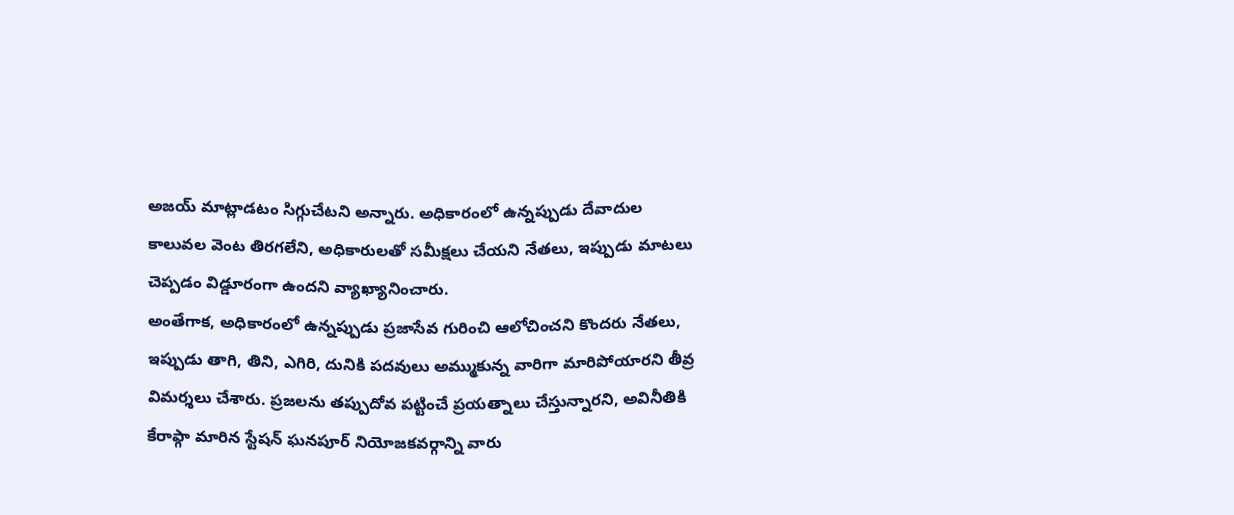అజయ్ మాట్లాడటం సిగ్గుచేటని అన్నారు. అధికారంలో ఉన్నప్పుడు దేవాదుల కాలువల వెంట తిరగలేని, అధికారులతో సమీక్షలు చేయని నేతలు, ఇప్పుడు మాటలు చెప్పడం విడ్డూరంగా ఉందని వ్యాఖ్యానించారు.
అంతేగాక, అధికారంలో ఉన్నప్పుడు ప్రజాసేవ గురించి ఆలోచించని కొందరు నేతలు, ఇప్పుడు తాగి, తిని, ఎగిరి, దునికి పదవులు అమ్ముకున్న వారిగా మారిపోయారని తీవ్ర విమర్శలు చేశారు. ప్రజలను తప్పుదోవ పట్టించే ప్రయత్నాలు చేస్తున్నారని, అవినీతికి కేరాఫ్గా మారిన స్టేషన్ ఘనపూర్ నియోజకవర్గాన్ని వారు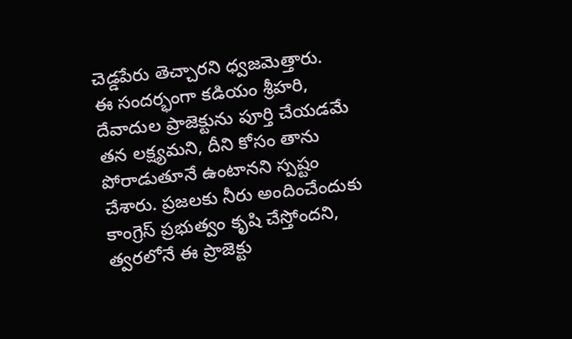చెడ్డపేరు తెచ్చారని ధ్వజమెత్తారు.
ఈ సందర్భంగా కడియం శ్రీహరి, దేవాదుల ప్రాజెక్టును పూర్తి చేయడమే తన లక్ష్యమని, దీని కోసం తాను పోరాడుతూనే ఉంటానని స్పష్టం చేశారు. ప్రజలకు నీరు అందించేందుకు కాంగ్రెస్ ప్రభుత్వం కృషి చేస్తోందని, త్వరలోనే ఈ ప్రాజెక్టు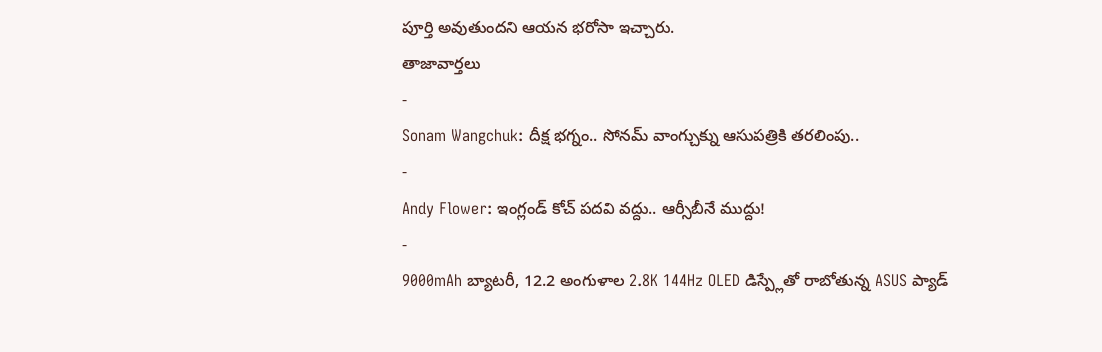పూర్తి అవుతుందని ఆయన భరోసా ఇచ్చారు.
తాజావార్తలు
-
Sonam Wangchuk: దీక్ష భగ్నం.. సోనమ్ వాంగ్చుక్ను ఆసుపత్రికి తరలింపు..
-
Andy Flower: ఇంగ్లండ్ కోచ్ పదవి వద్దు.. ఆర్సీబీనే ముద్దు!
-
9000mAh బ్యాటరీ, 12.2 అంగుళాల 2.8K 144Hz OLED డిస్ప్లేతో రాబోతున్న ASUS ప్యాడ్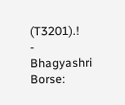(T3201).!
-
Bhagyashri Borse: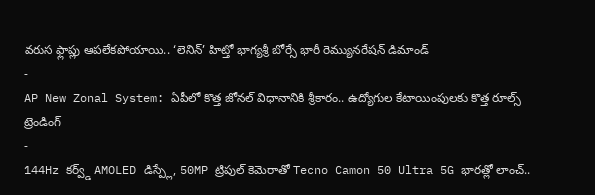వరుస ఫ్లాప్లు ఆపలేకపోయాయి.. ‘లెనిన్’ హిట్తో భాగ్యశ్రీ బోర్సే భారీ రెమ్యునరేషన్ డిమాండ్
-
AP New Zonal System: ఏపీలో కొత్త జోనల్ విధానానికి శ్రీకారం.. ఉద్యోగుల కేటాయింపులకు కొత్త రూల్స్
ట్రెండింగ్
-
144Hz కర్వ్డ్ AMOLED డిస్ప్లే, 50MP ట్రిపుల్ కెమెరాతో Tecno Camon 50 Ultra 5G భారత్లో లాంచ్..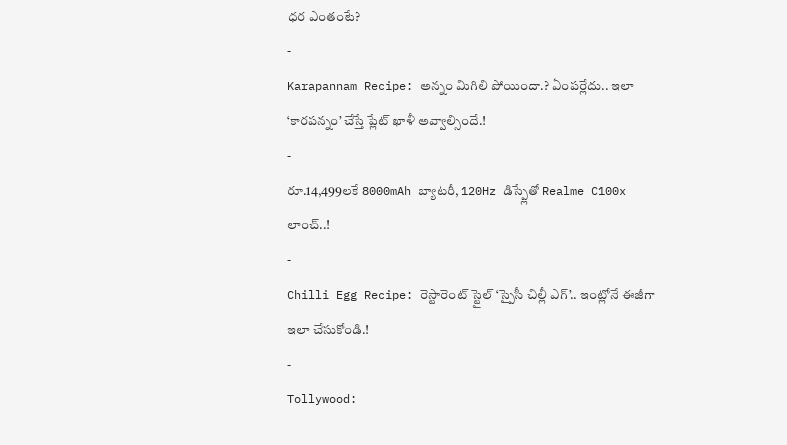ధర ఎంతంటే?
-
Karapannam Recipe: అన్నం మిగిలి పోయిందా.? ఏంపర్లేదు.. ఇలా ‘కారపన్నం’ చేస్తే ప్లేట్ ఖాళీ అవ్వాల్సిందే.!
-
రూ.14,499లకే 8000mAh బ్యాటరీ, 120Hz డిస్ప్లేతో Realme C100x లాంచ్..!
-
Chilli Egg Recipe: రెస్టారెంట్ స్టైల్ ‘స్పైసీ చిల్లీ ఎగ్’.. ఇంట్లోనే ఈజీగా ఇలా చేసుకోండి.!
-
Tollywood: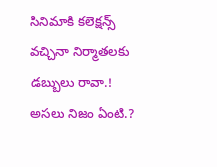సినిమాకి కలెక్షన్స్ వచ్చినా నిర్మాతలకు డబ్బులు రావా.! అసలు నిజం ఏంటి.?